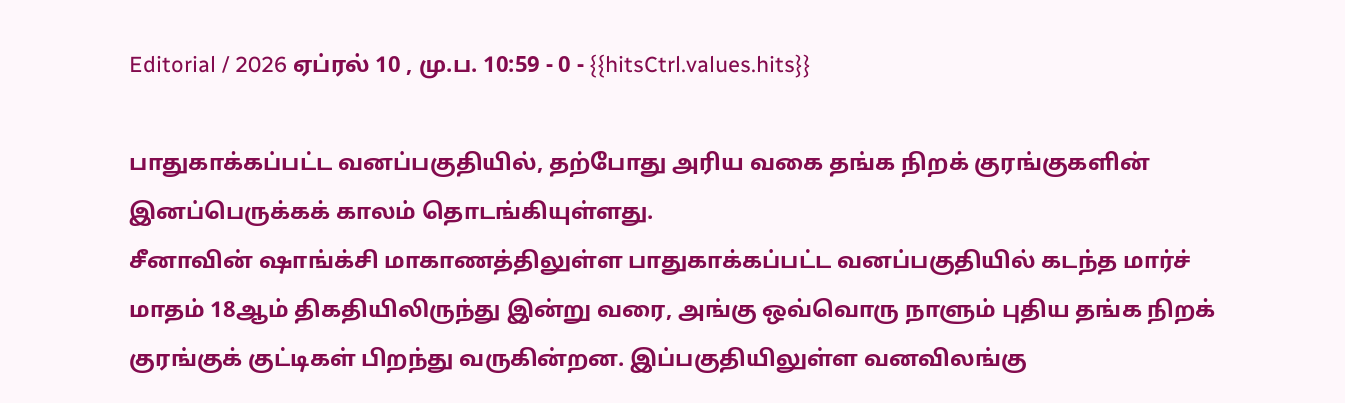Editorial / 2026 ஏப்ரல் 10 , மு.ப. 10:59 - 0 - {{hitsCtrl.values.hits}}

பாதுகாக்கப்பட்ட வனப்பகுதியில், தற்போது அரிய வகை தங்க நிறக் குரங்குகளின் இனப்பெருக்கக் காலம் தொடங்கியுள்ளது.
சீனாவின் ஷாங்க்சி மாகாணத்திலுள்ள பாதுகாக்கப்பட்ட வனப்பகுதியில் கடந்த மார்ச் மாதம் 18ஆம் திகதியிலிருந்து இன்று வரை, அங்கு ஒவ்வொரு நாளும் புதிய தங்க நிறக் குரங்குக் குட்டிகள் பிறந்து வருகின்றன. இப்பகுதியிலுள்ள வனவிலங்கு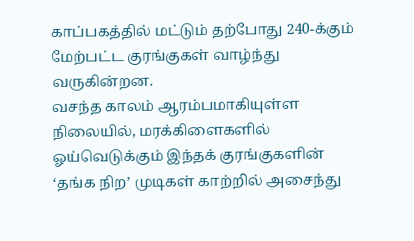காப்பகத்தில் மட்டும் தற்போது 240-க்கும் மேற்பட்ட குரங்குகள் வாழ்ந்து வருகின்றன.
வசந்த காலம் ஆரம்பமாகியுள்ள நிலையில், மரக்கிளைகளில் ஓய்வெடுக்கும் இந்தக் குரங்குகளின் ‘தங்க நிற’ முடிகள் காற்றில் அசைந்து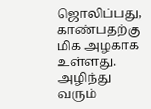ஜொலிப்பது, காண்பதற்கு மிக அழகாக உள்ளது.
அழிந்து வரும்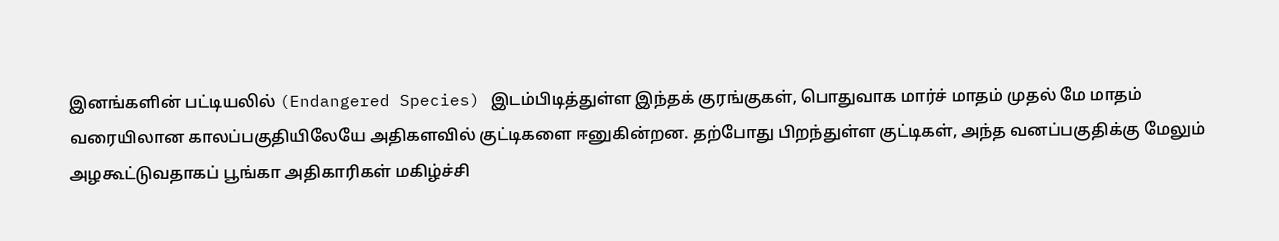இனங்களின் பட்டியலில் (Endangered Species) இடம்பிடித்துள்ள இந்தக் குரங்குகள், பொதுவாக மார்ச் மாதம் முதல் மே மாதம் வரையிலான காலப்பகுதியிலேயே அதிகளவில் குட்டிகளை ஈனுகின்றன. தற்போது பிறந்துள்ள குட்டிகள், அந்த வனப்பகுதிக்கு மேலும் அழகூட்டுவதாகப் பூங்கா அதிகாரிகள் மகிழ்ச்சி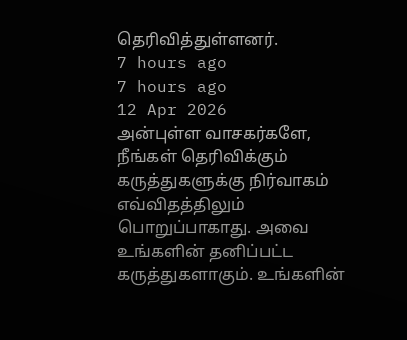தெரிவித்துள்ளனர்.
7 hours ago
7 hours ago
12 Apr 2026
அன்புள்ள வாசகர்களே,
நீங்கள் தெரிவிக்கும் கருத்துகளுக்கு நிர்வாகம் எவ்விதத்திலும் பொறுப்பாகாது. அவை உங்களின் தனிப்பட்ட கருத்துகளாகும். உங்களின்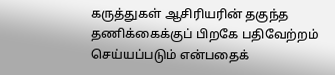கருத்துகள் ஆசிரியரின் தகுந்த தணிக்கைக்குப் பிறகே பதிவேற்றம் செய்யப்படும் என்பதைக்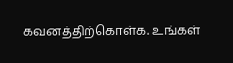கவனத்திற்கொள்க. உங்கள்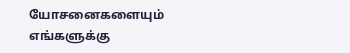யோசனைகளையும் எங்களுக்கு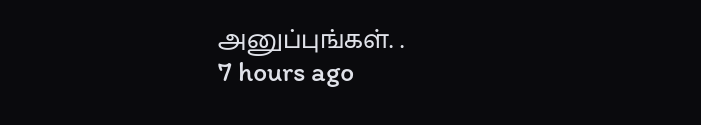அனுப்புங்கள். .
7 hours ago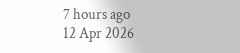7 hours ago
12 Apr 2026